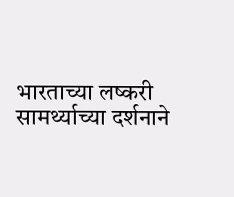भारताच्या लष्करी सामर्थ्याच्या दर्शनाने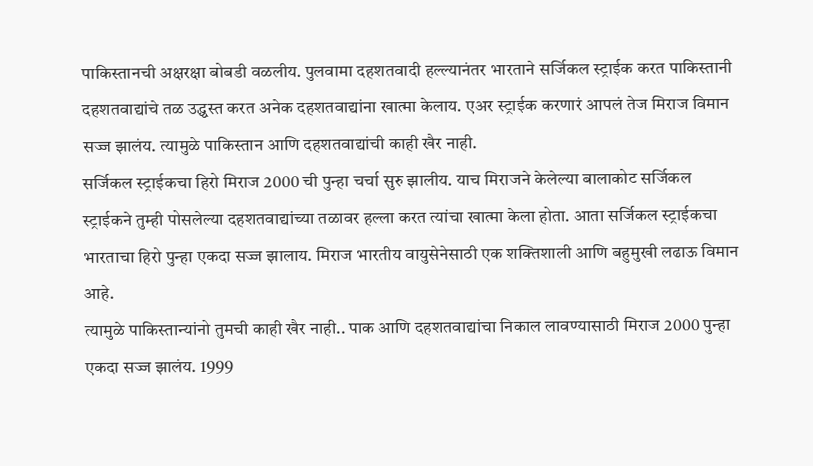पाकिस्तानची अक्षरक्षा बोबडी वळलीय. पुलवामा दहशतवादी हल्ल्यानंतर भारताने सर्जिकल स्ट्राईक करत पाकिस्तानी दहशतवाद्यांचे तळ उद्ध्वस्त करत अनेक दहशतवाद्यांना खात्मा केलाय. एअर स्ट्राईक करणारं आपलं तेज मिराज विमान सज्ज झालंय. त्यामुळे पाकिस्तान आणि दहशतवाद्यांची काही खैर नाही.
सर्जिकल स्ट्राईकचा हिरो मिराज 2000 ची पुन्हा चर्चा सुरु झालीय. याच मिराजने केलेल्या बालाकोट सर्जिकल स्ट्राईकने तुम्ही पोसलेल्या दहशतवाद्यांच्या तळावर हल्ला करत त्यांचा खात्मा केला होता. आता सर्जिकल स्ट्राईकचा भारताचा हिरो पुन्हा एकदा सज्ज झालाय. मिराज भारतीय वायुसेनेसाठी एक शक्तिशाली आणि बहुमुखी लढाऊ विमान आहे.
त्यामुळे पाकिस्तान्यांनो तुमची काही खैर नाही.. पाक आणि दहशतवाद्यांचा निकाल लावण्यासाठी मिराज 2000 पुन्हा एकदा सज्ज झालंय. 1999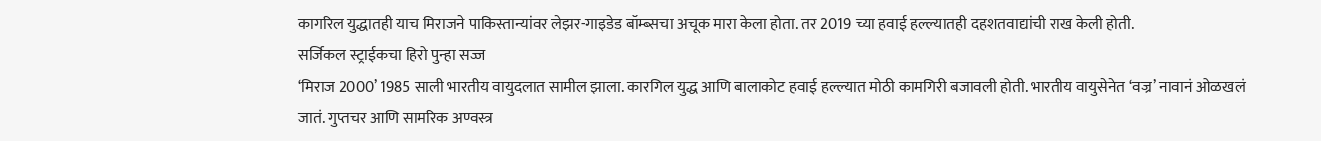कागरिल युद्धातही याच मिराजने पाकिस्तान्यांवर लेझर-गाइडेड बॉम्ब्सचा अचूक मारा केला होता. तर 2019 च्या हवाई हल्ल्यातही दहशतवाद्यांची राख केली होती.
सर्जिकल स्ट्राईकचा हिरो पुन्हा सज्ज
‘मिराज 2000’ 1985 साली भारतीय वायुदलात सामील झाला. कारगिल युद्ध आणि बालाकोट हवाई हल्ल्यात मोठी कामगिरी बजावली होती. भारतीय वायुसेनेत ‘वज्र’ नावानं ओळखलं जातं. गुप्तचर आणि सामरिक अण्वस्त्र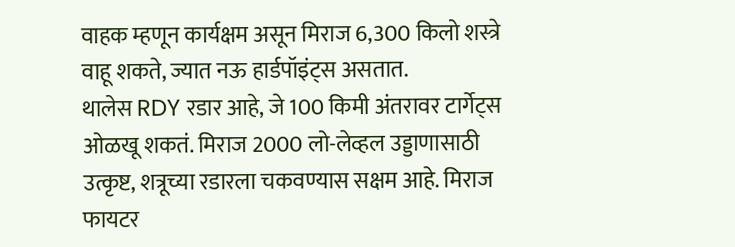वाहक म्हणून कार्यक्षम असून मिराज 6,300 किलो शस्त्रे वाहू शकते, ज्यात नऊ हार्डपॉइंट्स असतात.
थालेस RDY रडार आहे, जे 100 किमी अंतरावर टार्गेट्स ओळखू शकतं. मिराज 2000 लो-लेव्हल उड्डाणासाठी उत्कृष्ट, शत्रूच्या रडारला चकवण्यास सक्षम आहे. मिराज फायटर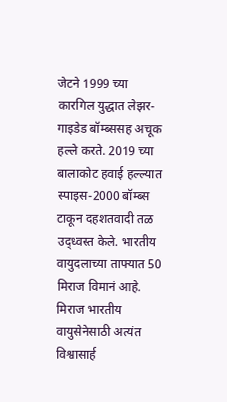जेटने 1999 च्या कारगिल युद्धात लेझर-गाइडेड बॉम्ब्ससह अचूक हल्ले करते. 2019 च्या बालाकोट हवाई हल्ल्यात स्पाइस-2000 बॉम्ब्स टाकून दहशतवादी तळ उद्ध्वस्त केले. भारतीय वायुदलाच्या ताफ्यात 50 मिराज विमानं आहे. मिराज भारतीय वायुसेनेसाठी अत्यंत विश्वासार्ह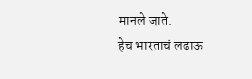मानले जाते.
हेच भारताचं लढाऊ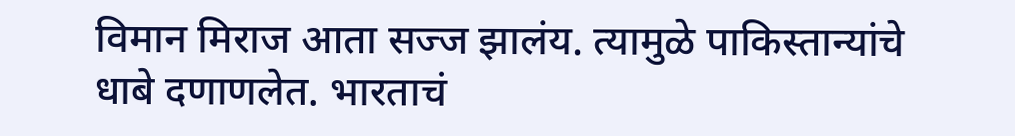विमान मिराज आता सज्ज झालंय. त्यामुळे पाकिस्तान्यांचे धाबे दणाणलेत. भारताचं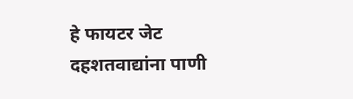हे फायटर जेट दहशतवाद्यांना पाणी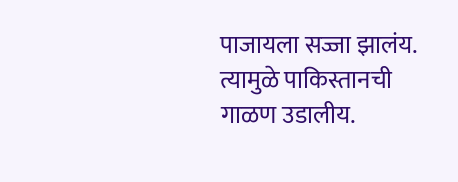पाजायला सज्जा झालंय. त्यामुळे पाकिस्तानची गाळण उडालीय.